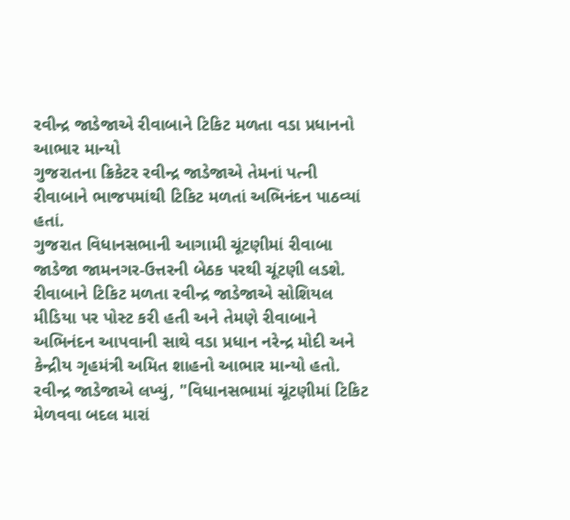રવીન્દ્ર જાડેજાએ રીવાબાને ટિકિટ મળતા વડા પ્રધાનનો આભાર માન્યો
ગુજરાતના ક્રિકેટર રવીન્દ્ર જાડેજાએ તેમનાં પત્ની રીવાબાને ભાજપમાંથી ટિકિટ મળતાં અભિનંદન પાઠવ્યાં હતાં.
ગુજરાત વિધાનસભાની આગામી ચૂંટણીમાં રીવાબા જાડેજા જામનગર-ઉત્તરની બેઠક પરથી ચૂંટણી લડશે.
રીવાબાને ટિકિટ મળતા રવીન્દ્ર જાડેજાએ સોશિયલ મીડિયા પર પોસ્ટ કરી હતી અને તેમણે રીવાબાને અભિનંદન આપવાની સાથે વડા પ્રધાન નરેન્દ્ર મોદી અને કેન્દ્રીય ગૃહમંત્રી અમિત શાહનો આભાર માન્યો હતો.
રવીન્દ્ર જાડેજાએ લખ્યું, "વિધાનસભામાં ચૂંટણીમાં ટિકિટ મેળવવા બદલ મારાં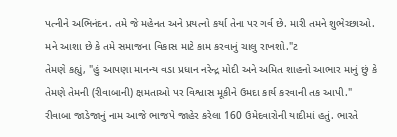પત્નીને અભિનંદન. તમે જે મહેનત અને પ્રયત્નો કર્યા તેના પર ગર્વ છે. મારી તમને શુભેચ્છાઓ. મને આશા છે કે તમે સમાજના વિકાસ માટે કામ કરવાનું ચાલુ રાખશો."ટ
તેમણે કહ્યું, "હું આપણા માનન્ય વડા પ્રધાન નરેન્દ્ર મોદી અને અમિત શાહનો આભાર માનું છું કે તેમણે તેમની (રીવાબાની) ક્ષમતાઓ પર વિશ્વાસ મૂકીને ઉમદા કાર્ય કરવાની તક આપી."
રીવાબા જાડેજાનું નામ આજે ભાજપે જાહેર કરેલા 160 ઉમેદવારોની યાદીમાં હતું. ભારતે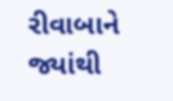રીવાબાને જ્યાંથી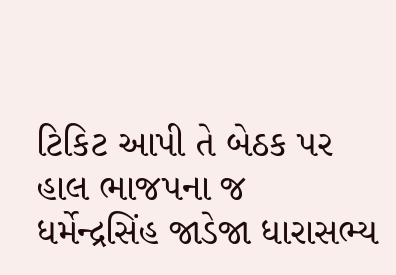ટિકિટ આપી તે બેઠક પર હાલ ભાજપના જ ધર્મેન્દ્રસિંહ જાડેજા ધારાસભ્ય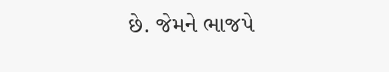છે. જેમને ભાજપે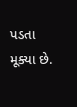પડતા મૂક્યા છે.